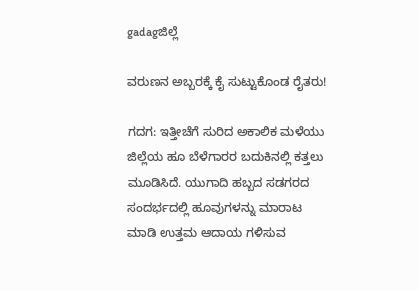gadagಜಿಲ್ಲೆ

ವರುಣನ ಅಬ್ಬರಕ್ಕೆ ಕೈ ಸುಟ್ಟುಕೊಂಡ ರೈತರು!

ಗದಗ: ಇತ್ತೀಚೆಗೆ ಸುರಿದ ಅಕಾಲಿಕ ಮಳೆಯು ಜಿಲ್ಲೆಯ ಹೂ ಬೆಳೆಗಾರರ ಬದುಕಿನಲ್ಲಿ ಕತ್ತಲು ಮೂಡಿಸಿದೆ. ಯುಗಾದಿ ಹಬ್ಬದ ಸಡಗರದ ಸಂದರ್ಭದಲ್ಲಿ ಹೂವುಗಳನ್ನು ಮಾರಾಟ ಮಾಡಿ ಉತ್ತಮ ಆದಾಯ ಗಳಿಸುವ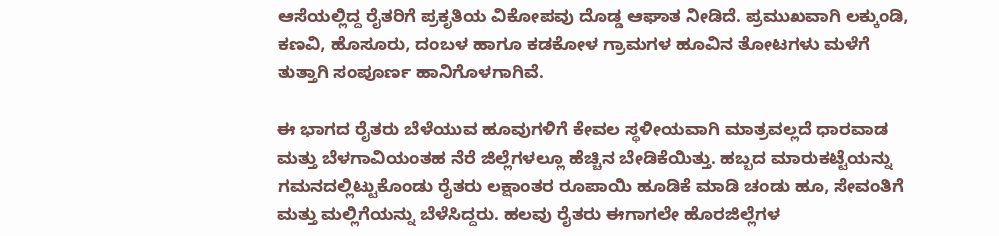ಆಸೆಯಲ್ಲಿದ್ದ ರೈತರಿಗೆ ಪ್ರಕೃತಿಯ ವಿಕೋಪವು ದೊಡ್ಡ ಆಘಾತ ನೀಡಿದೆ. ಪ್ರಮುಖವಾಗಿ ಲಕ್ಕುಂಡಿ, ಕಣವಿ, ಹೊಸೂರು, ದಂಬಳ ಹಾಗೂ ಕಡಕೋಳ ಗ್ರಾಮಗಳ ಹೂವಿನ ತೋಟಗಳು ಮಳೆಗೆ ತುತ್ತಾಗಿ ಸಂಪೂರ್ಣ ಹಾನಿಗೊಳಗಾಗಿವೆ.

ಈ ಭಾಗದ ರೈತರು ಬೆಳೆಯುವ ಹೂವುಗಳಿಗೆ ಕೇವಲ ಸ್ಥಳೀಯವಾಗಿ ಮಾತ್ರವಲ್ಲದೆ ಧಾರವಾಡ ಮತ್ತು ಬೆಳಗಾವಿಯಂತಹ ನೆರೆ ಜಿಲ್ಲೆಗಳಲ್ಲೂ ಹೆಚ್ಚಿನ ಬೇಡಿಕೆಯಿತ್ತು. ಹಬ್ಬದ ಮಾರುಕಟ್ಟೆಯನ್ನು ಗಮನದಲ್ಲಿಟ್ಟುಕೊಂಡು ರೈತರು ಲಕ್ಷಾಂತರ ರೂಪಾಯಿ ಹೂಡಿಕೆ ಮಾಡಿ ಚಂಡು ಹೂ, ಸೇವಂತಿಗೆ ಮತ್ತು ಮಲ್ಲಿಗೆಯನ್ನು ಬೆಳೆಸಿದ್ದರು. ಹಲವು ರೈತರು ಈಗಾಗಲೇ ಹೊರಜಿಲ್ಲೆಗಳ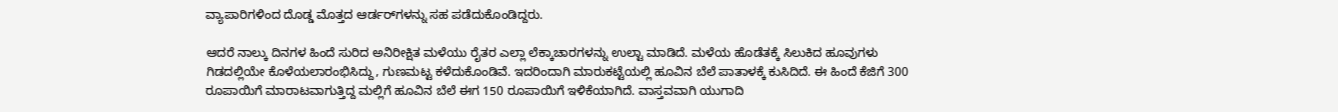ವ್ಯಾಪಾರಿಗಳಿಂದ ದೊಡ್ಡ ಮೊತ್ತದ ಆರ್ಡರ್‌ಗಳನ್ನು ಸಹ ಪಡೆದುಕೊಂಡಿದ್ದರು.

ಆದರೆ ನಾಲ್ಕು ದಿನಗಳ ಹಿಂದೆ ಸುರಿದ ಅನಿರೀಕ್ಷಿತ ಮಳೆಯು ರೈತರ ಎಲ್ಲಾ ಲೆಕ್ಕಾಚಾರಗಳನ್ನು ಉಲ್ಟಾ ಮಾಡಿದೆ. ಮಳೆಯ ಹೊಡೆತಕ್ಕೆ ಸಿಲುಕಿದ ಹೂವುಗಳು ಗಿಡದಲ್ಲಿಯೇ ಕೊಳೆಯಲಾರಂಭಿಸಿದ್ದು, ಗುಣಮಟ್ಟ ಕಳೆದುಕೊಂಡಿವೆ. ಇದರಿಂದಾಗಿ ಮಾರುಕಟ್ಟೆಯಲ್ಲಿ ಹೂವಿನ ಬೆಲೆ ಪಾತಾಳಕ್ಕೆ ಕುಸಿದಿದೆ. ಈ ಹಿಂದೆ ಕೆಜಿಗೆ 300 ರೂಪಾಯಿಗೆ ಮಾರಾಟವಾಗುತ್ತಿದ್ದ ಮಲ್ಲಿಗೆ ಹೂವಿನ ಬೆಲೆ ಈಗ 150 ರೂಪಾಯಿಗೆ ಇಳಿಕೆಯಾಗಿದೆ. ವಾಸ್ತವವಾಗಿ ಯುಗಾದಿ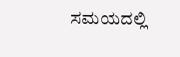ಸಮಯದಲ್ಲಿ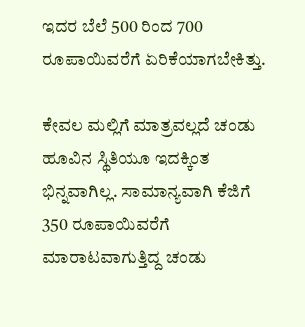ಇದರ ಬೆಲೆ 500 ರಿಂದ 700 ರೂಪಾಯಿವರೆಗೆ ಏರಿಕೆಯಾಗಬೇಕಿತ್ತು.

ಕೇವಲ ಮಲ್ಲಿಗೆ ಮಾತ್ರವಲ್ಲದೆ ಚಂಡು ಹೂವಿನ ಸ್ಥಿತಿಯೂ ಇದಕ್ಕಿಂತ ಭಿನ್ನವಾಗಿಲ್ಲ. ಸಾಮಾನ್ಯವಾಗಿ ಕೆಜಿಗೆ 350 ರೂಪಾಯಿವರೆಗೆ ಮಾರಾಟವಾಗುತ್ತಿದ್ದ ಚಂಡು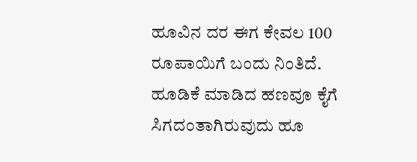ಹೂವಿನ ದರ ಈಗ ಕೇವಲ 100 ರೂಪಾಯಿಗೆ ಬಂದು ನಿಂತಿದೆ. ಹೂಡಿಕೆ ಮಾಡಿದ ಹಣವೂ ಕೈಗೆ ಸಿಗದಂತಾಗಿರುವುದು ಹೂ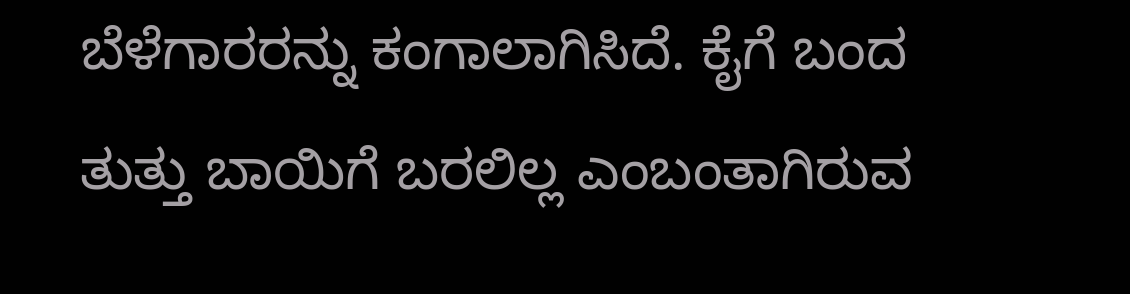ಬೆಳೆಗಾರರನ್ನು ಕಂಗಾಲಾಗಿಸಿದೆ. ಕೈಗೆ ಬಂದ ತುತ್ತು ಬಾಯಿಗೆ ಬರಲಿಲ್ಲ ಎಂಬಂತಾಗಿರುವ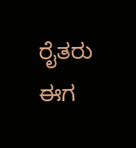ರೈತರು ಈಗ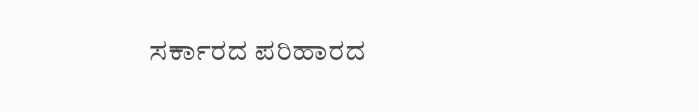ಸರ್ಕಾರದ ಪರಿಹಾರದ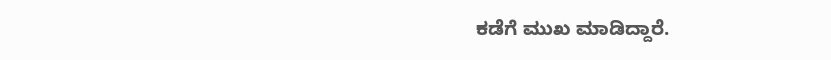ಕಡೆಗೆ ಮುಖ ಮಾಡಿದ್ದಾರೆ.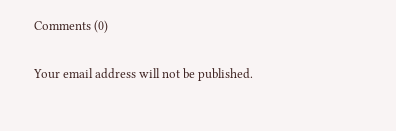Comments (0)

Your email address will not be published.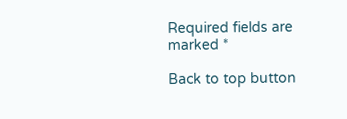Required fields are marked *

Back to top button